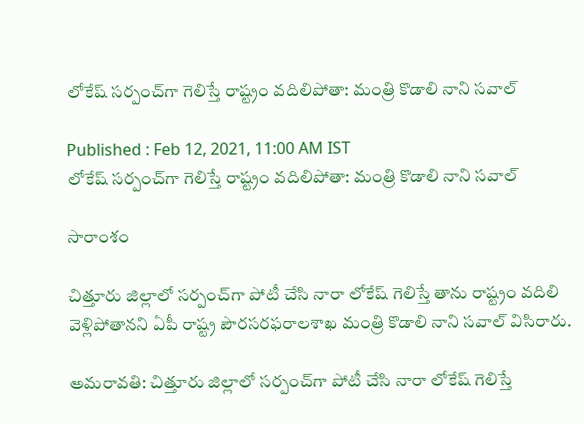లోకేష్ సర్పంచ్‌గా గెలిస్తే రాష్ట్రం వదిలిపోతా: మంత్రి కొడాలి నాని సవాల్

Published : Feb 12, 2021, 11:00 AM IST
లోకేష్ సర్పంచ్‌గా గెలిస్తే రాష్ట్రం వదిలిపోతా: మంత్రి కొడాలి నాని సవాల్

సారాంశం

చిత్తూరు జిల్లాలో సర్పంచ్‌గా పోటీ చేసి నారా లోకేష్ గెలిస్తే తాను రాష్ట్రం వదిలి వెళ్లిపోతానని ఏపీ రాష్ట్ర పౌరసరఫరాలశాఖ మంత్రి కొడాలి నాని సవాల్ విసిరారు.

అమరావతి: చిత్తూరు జిల్లాలో సర్పంచ్‌గా పోటీ చేసి నారా లోకేష్ గెలిస్తే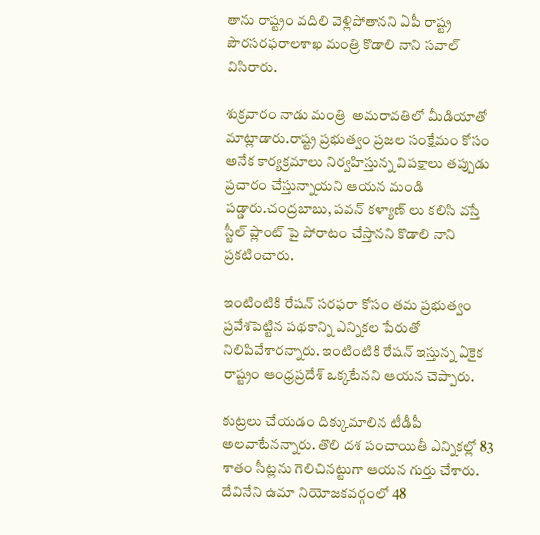తాను రాష్ట్రం వదిలి వెళ్లిపోతానని ఏపీ రాష్ట్ర పౌరసరఫరాలశాఖ మంత్రి కొడాలి నాని సవాల్ విసిరారు.

శుక్రవారం నాడు మంత్రి  అమరావతిలో మీడియాతో మాట్లాడారు.రాష్ట్ర ప్రభుత్వం ప్రజల సంక్షేమం కోసం అనేక కార్యక్రమాలు నిర్వహిస్తున్న విపక్షాలు తప్పుడు ప్రచారం చేస్తున్నాయని ఆయన మండి పడ్డారు.చంద్రబాబు, పవన్ కళ్యాణ్ లు కలిసి వస్తే స్టీల్ ప్లాంట్ పై పోరాటం చేస్తానని కొడాలి నాని ప్రకటించారు.

ఇంటింటికి రేషన్ సరఫరా కోసం తమ ప్రభుత్వం ప్రవేశపెట్టిన పథకాన్ని ఎన్నికల పేరుతో నిలిపివేశారన్నారు. ఇంటింటికి రేషన్ ఇస్తున్న ఏకైక రాష్ట్రం ఆంధ్రప్రదేశ్ ఒక్కటేనని ఆయన చెప్పారు.

కుట్రలు చేయడం దిక్కుమాలిన టీడీపీ అలవాటేనన్నారు. తొలి దశ పంచాయితీ ఎన్నికల్లో 83 శాతం సీట్లను గెలిచినట్టుగా ఆయన గుర్తు చేశారు.  దేవినేని ఉమా నియోజకవర్గంలో 48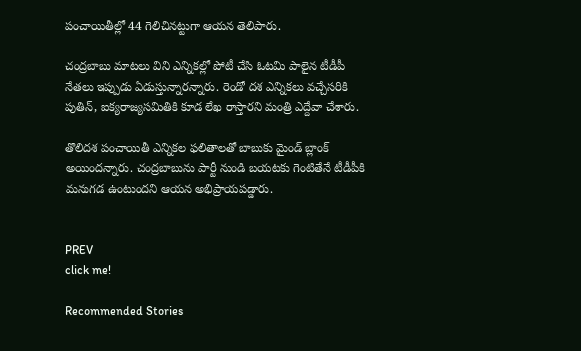పంచాయితీల్లో 44 గెలిచినట్టుగా ఆయన తెలిపారు.

చంద్రబాబు మాటలు విని ఎన్నికల్లో పోటీ చేసి ఓటమి పాలైన టీడీపీ నేతలు ఇప్పుడు ఏడుస్తున్నారన్నారు. రెండో దశ ఎన్నికలు వచ్చేసరికి పుతిన్, ఐక్యరాజ్యసమితికి కూడ లేఖ రాస్తారని మంత్రి ఎద్దేవా చేశారు.

తొలిదశ పంచాయితీ ఎన్నికల ఫలితాలతో బాబుకు మైండ్ బ్లాంక్ అయిందన్నారు. చంద్రబాబును పార్టీ నుండి బయటకు గెంటితేనే టీడీపీకి మనుగడ ఉంటుందని ఆయన అభిప్రాయపడ్డారు.


PREV
click me!

Recommended Stories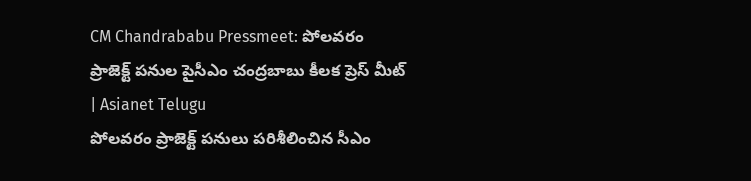CM Chandrababu Pressmeet: పోలవరం ప్రాజెక్ట్ పనుల పైసీఎం చంద్రబాబు కీలక ప్రెస్ మీట్ | Asianet Telugu
పోలవరం ప్రాజెక్ట్ పనులు పరిశీలించిన సీఎం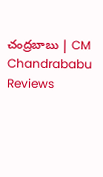చంద్రబాబు | CM Chandrababu Reviews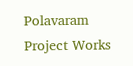Polavaram Project Works